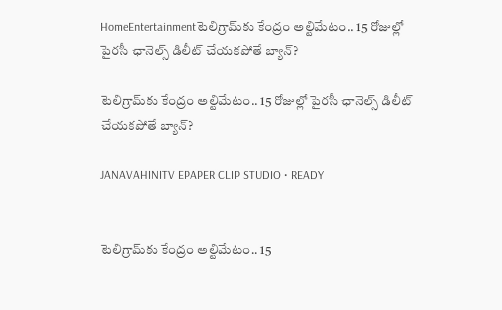HomeEntertainmentటెలిగ్రామ్‌కు కేంద్రం అల్టిమేటం.. 15 రోజుల్లో పైరసీ ఛానెల్స్ డిలీట్ చేయకపోతే బ్యాన్?

టెలిగ్రామ్‌కు కేంద్రం అల్టిమేటం.. 15 రోజుల్లో పైరసీ ఛానెల్స్ డిలీట్ చేయకపోతే బ్యాన్?

JANAVAHINITV EPAPER CLIP STUDIO • READY


టెలిగ్రామ్‌కు కేంద్రం అల్టిమేటం.. 15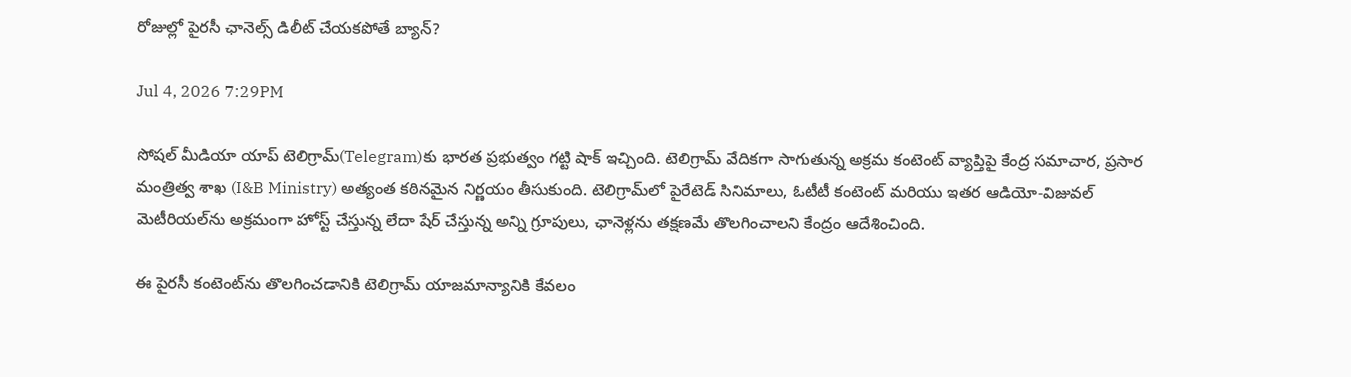రోజుల్లో పైరసీ ఛానెల్స్ డిలీట్ చేయకపోతే బ్యాన్?

Jul 4, 2026 7:29PM

సోషల్ మీడియా యాప్ టెలిగ్రామ్‌(Telegram)కు భారత ప్రభుత్వం గట్టి షాక్ ఇచ్చింది. టెలిగ్రామ్ వేదికగా సాగుతున్న అక్రమ కంటెంట్ వ్యాప్తిపై కేంద్ర సమాచార, ప్రసార మంత్రిత్వ శాఖ (I&B Ministry) అత్యంత కఠినమైన నిర్ణయం తీసుకుంది. టెలిగ్రామ్‌లో పైరేటెడ్ సినిమాలు, ఓటీటీ కంటెంట్ మరియు ఇతర ఆడియో-విజువల్ మెటీరియల్‌ను అక్రమంగా హోస్ట్ చేస్తున్న లేదా షేర్ చేస్తున్న అన్ని గ్రూపులు, ఛానెళ్లను తక్షణమే తొలగించాలని కేంద్రం ఆదేశించింది.

ఈ పైరసీ కంటెంట్‌ను తొలగించడానికి టెలిగ్రామ్ యాజమాన్యానికి కేవలం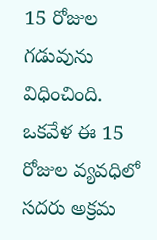15 రోజుల గడువును విధించింది. ఒకవేళ ఈ 15 రోజుల వ్యవధిలో సదరు అక్రమ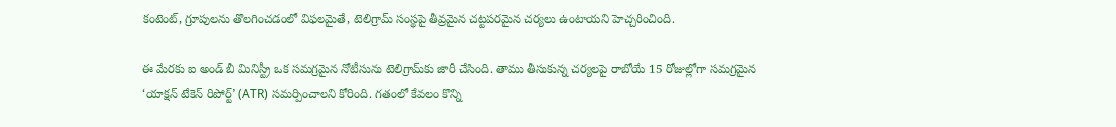కంటెంట్, గ్రూపులను తొలగించడంలో విఫలమైతే, టెలిగ్రామ్ సంస్థపై తీవ్రమైన చట్టపరమైన చర్యలు ఉంటాయని హెచ్చరించింది.

ఈ మేరకు ఐ అండ్ బీ మినిస్ట్రీ ఒక సమగ్రమైన నోటీసును టెలిగ్రామ్‌కు జారీ చేసింది. తాము తీసుకున్న చర్యలపై రాబోయే 15 రోజుల్లోగా సమగ్రమైన ‘యాక్షన్ టేకెన్ రిపోర్ట్’ (ATR) సమర్పించాలని కోరింది. గతంలో కేవలం కొన్ని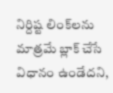నిర్దిష్ట లింక్‌లను మాత్రమే బ్లాక్ చేసే విధానం ఉండేదని,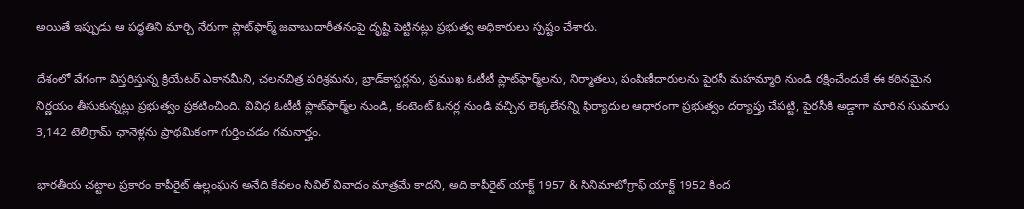అయితే ఇప్పుడు ఆ పద్ధతిని మార్చి నేరుగా ప్లాట్‌ఫార్మ్ జవాబుదారీతనంపై దృష్టి పెట్టినట్లు ప్రభుత్వ అధికారులు స్పష్టం చేశారు.

దేశంలో వేగంగా విస్తరిస్తున్న క్రియేటర్ ఎకానమీని, చలనచిత్ర పరిశ్రమను, బ్రాడ్‌కాస్టర్లను, ప్రముఖ ఓటీటీ ప్లాట్‌ఫార్మ్‌లను, నిర్మాతలు, పంపిణీదారులను పైరసీ మహమ్మారి నుండి రక్షించేందుకే ఈ కఠినమైన నిర్ణయం తీసుకున్నట్లు ప్రభుత్వం ప్రకటించింది. వివిధ ఓటీటీ ప్లాట్‌ఫార్మ్‌ల నుండి, కంటెంట్ ఓనర్ల నుండి వచ్చిన లెక్కలేనన్ని ఫిర్యాదుల ఆధారంగా ప్రభుత్వం దర్యాప్తు చేపట్టి, పైరసీకి అడ్డాగా మారిన సుమారు 3,142 టెలిగ్రామ్ ఛానెళ్లను ప్రాథమికంగా గుర్తించడం గమనార్హం.

భారతీయ చట్టాల ప్రకారం కాపీరైట్ ఉల్లంఘన అనేది కేవలం సివిల్ వివాదం మాత్రమే కాదని, అది కాపీరైట్ యాక్ట్ 1957 & సినిమాటోగ్రాఫ్ యాక్ట్ 1952 కింద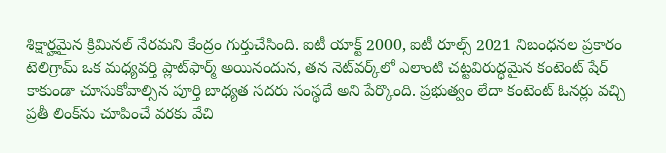శిక్షార్హమైన క్రిమినల్ నేరమని కేంద్రం గుర్తుచేసింది. ఐటీ యాక్ట్ 2000, ఐటీ రూల్స్ 2021 నిబంధనల ప్రకారం టెలిగ్రామ్ ఒక మధ్యవర్తి ప్లాట్‌ఫార్మ్ అయినందున, తన నెట్‌వర్క్‌లో ఎలాంటి చట్టవిరుద్ధమైన కంటెంట్ షేర్ కాకుండా చూసుకోవాల్సిన పూర్తి బాధ్యత సదరు సంస్థదే అని పేర్కొంది. ప్రభుత్వం లేదా కంటెంట్ ఓనర్లు వచ్చి ప్రతీ లింక్‌ను చూపించే వరకు వేచి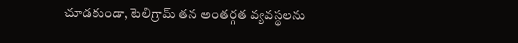చూడకుండా, టెలిగ్రామ్ తన అంతర్గత వ్యవస్థలను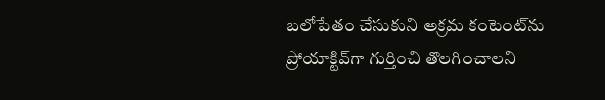బలోపేతం చేసుకుని అక్రమ కంటెంట్‌ను ప్రోయాక్టివ్‌గా గుర్తించి తొలగించాలని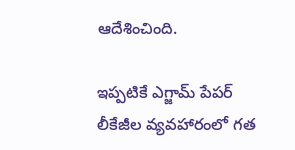ఆదేశించింది.

ఇప్పటికే ఎగ్జామ్ పేపర్ లీకేజీల వ్యవహారంలో గత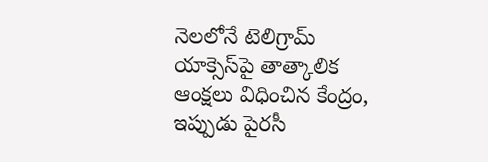నెలలోనే టెలిగ్రామ్ యాక్సెస్‌పై తాత్కాలిక ఆంక్షలు విధించిన కేంద్రం, ఇప్పుడు పైరసీ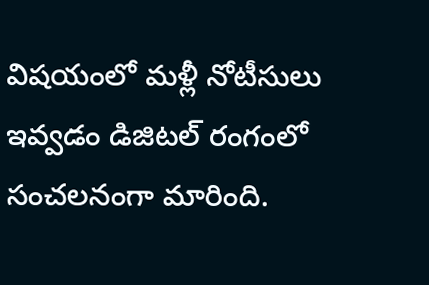విషయంలో మళ్లీ నోటీసులు ఇవ్వడం డిజిటల్ రంగంలో సంచలనంగా మారింది.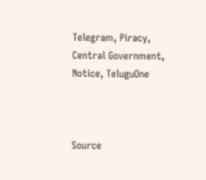Telegram, Piracy, Central Government, Notice, TeluguOne



Source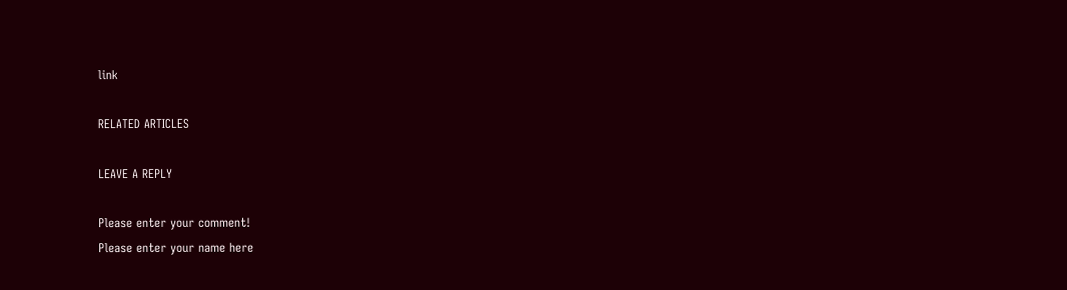link

RELATED ARTICLES

LEAVE A REPLY

Please enter your comment!
Please enter your name here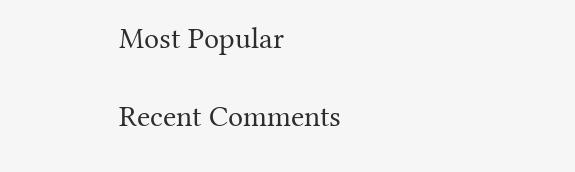Most Popular

Recent Comments